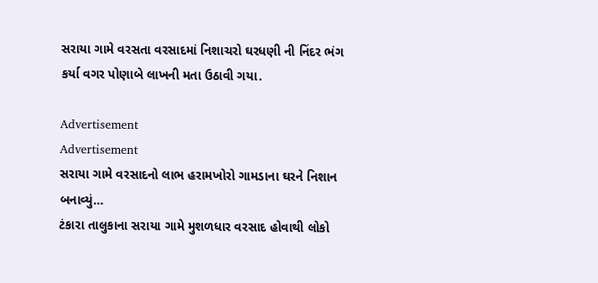સરાયા ગામે વરસતા વરસાદમાં નિશાચરો ઘરધણી ની નિંદર ભંગ કર્યા વગર પોણાબે લાખની મતા ઉઠાવી ગયા.

Advertisement
Advertisement
સરાયા ગામે વરસાદનો લાભ હરામખોરો ગામડાના ઘરને નિશાન બનાવ્યું…
ટંકારા તાલુકાના સરાયા ગામે મુશળધાર વરસાદ હોવાથી લોકો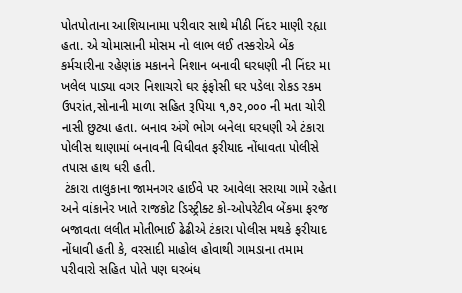પોતપોતાના આશિયાનામા પરીવાર સાથે મીઠી નિંદર માણી રહ્યા હતા. એ ચોમાસાની મોસમ નો લાભ લઈ તસ્કરોએ બેંક કર્મચારીના રહેણાંક મકાનને નિશાન બનાવી ઘરધણી ની નિંદર મા ખલેલ પાડ્યા વગર નિશાચરો ઘર ફંફોસી ઘર પડેલા રોકડ રકમ ઉપરાંત,સોનાની માળા સહિત રૂપિયા ૧,૭૨,૦૦૦ ની મતા ચોરી નાસી છુટ્યા હતા. બનાવ અંગે ભોગ બનેલા ઘરધણી એ ટંકારા પોલીસ થાણામાં બનાવની વિધીવત ફરીયાદ નોંધાવતા પોલીસે તપાસ હાથ ધરી હતી.
 ટંકારા તાલુકાના જામનગર હાઈવે પર આવેલા સરાયા ગામે રહેતા અને વાંકાનેર ખાતે રાજકોટ ડિસ્ટ્રીક્ટ કો-ઓપરેટીવ બેંકમા ફરજ બજાવતા લલીત મોતીભાઈ ઢેઢીએ ટંકારા પોલીસ મથકે ફરીયાદ નોંધાવી હતી કે, વરસાદી માહોલ હોવાથી ગામડાના તમામ પરીવારો સહિત પોતે પણ ઘરબંધ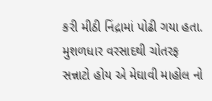કરી મીઠી નિંદ્રામાં પોઢી ગયા હતા. મુશળધાર વરસાદથી ચોતરફ સન્નાટો હોય એ મેઘાવી માહોલ નો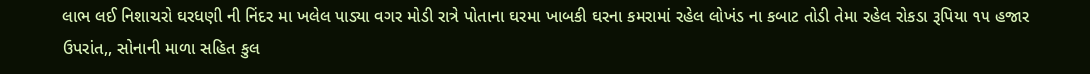લાભ લઈ નિશાચરો ઘરધણી ની નિંદર મા ખલેલ પાડ્યા વગર મોડી રાત્રે પોતાના ઘરમા ખાબકી ઘરના કમરામાં રહેલ લોખંડ ના કબાટ તોડી તેમા રહેલ રોકડા રૂપિયા ૧૫ હજાર ઉપરાંત,, સોનાની માળા સહિત કુલ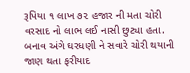રૂપિયા ૧ લાખ ૭૨ હજાર ની મતા ચોરી વરસાદ નો લાભ લઈ નાસી છુટ્યા હતા. બનાવ અંગે ઘરધણી ને સવારે ચોરી થયાની જાણ થતા ફરીયાદ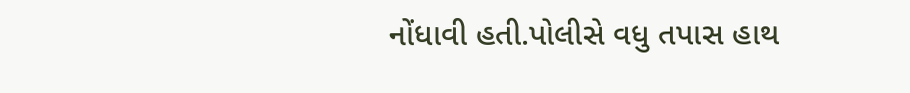નોંધાવી હતી.પોલીસે વધુ તપાસ હાથ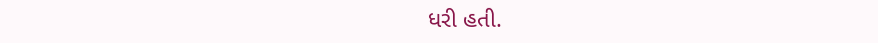ધરી હતી.